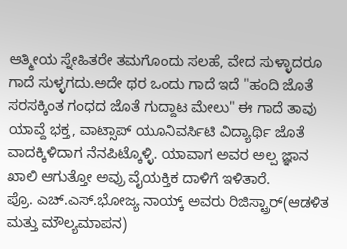ಆತ್ಮೀಯ ಸ್ನೇಹಿತರೇ ತಮಗೊಂದು ಸಲಹೆ, ವೇದ ಸುಳ್ಳಾದರೂ ಗಾದೆ ಸುಳ್ಳಗದು.ಅದೇ ಥರ ಒಂದು ಗಾದೆ ಇದೆ "ಹಂದಿ ಜೊತೆ ಸರಸಕ್ಕಿಂತ ಗಂಧದ ಜೊತೆ ಗುದ್ದಾಟ ಮೇಲು" ಈ ಗಾದೆ ತಾವು ಯಾವ್ದೆ ಭಕ್ತ, ವಾಟ್ಸಾಪ್ ಯೂನಿವರ್ಸಿಟಿ ವಿದ್ಯಾರ್ಥಿ ಜೊತೆ ವಾದಕ್ಕಿಳಿದಾಗ ನೆನಪಿಟ್ಕೊಳ್ಳಿ. ಯಾವಾಗ ಅವರ ಅಲ್ಪ ಜ್ಞಾನ ಖಾಲಿ ಆಗುತ್ತೋ ಅವ್ರು ವೈಯಕ್ತಿಕ ದಾಳಿಗೆ ಇಳಿತಾರೆ.
ಪ್ರೊ. ಎಚ್.ಎಸ್.ಭೋಜ್ಯ ನಾಯ್ಕ್ ಅವರು ರಿಜಿಸ್ಟ್ರಾರ್(ಆಡಳಿತ ಮತ್ತು ಮೌಲ್ಯಮಾಪನ)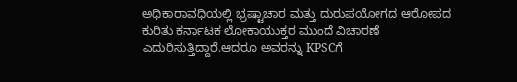ಅಧಿಕಾರಾವಧಿಯಲ್ಲಿ ಭ್ರಷ್ಟಾಚಾರ ಮತ್ತು ದುರುಪಯೋಗದ ಆರೋಪದ ಕುರಿತು ಕರ್ನಾಟಕ ಲೋಕಾಯುಕ್ತರ ಮುಂದೆ ವಿಚಾರಣೆ ಎದುರಿಸುತ್ತಿದ್ದಾರೆ.ಆದರೂ ಅವರನ್ನು KPSCಗೆ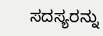ಸದಸ್ಯರನ್ನು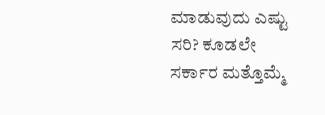ಮಾಡುವುದು ಎಷ್ಟು ಸರಿ? ಕೂಡಲೇ ಸರ್ಕಾರ ಮತ್ತೊಮ್ಮೆ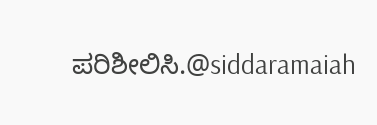ಪರಿಶೀಲಿಸಿ.@siddaramaiah